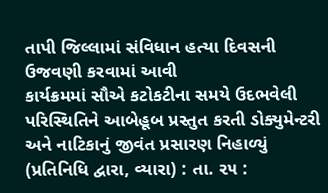તાપી જિલ્લામાં સંવિધાન હત્યા દિવસની ઉજવણી કરવામાં આવી
કાર્યક્રમમાં સૌએ કટોકટીના સમયે ઉદભવેલી પરિસ્થિતિને આબેહૂબ પ્રસ્તુત કરતી ડોક્યુમેન્ટરી અને નાટિકાનું જીવંત પ્રસારણ નિહાળ્યું
(પ્રતિનિધિ દ્વારા, વ્યારા) : તા. ૨૫ :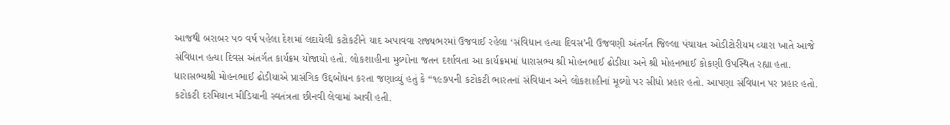આજથી બરાબર ૫૦ વર્ષ પહેલા દેશમાં લદાયેલી કટોકટીને યાદ અપાવવા રાજ્યભરમાં ઉજવાઈ રહેલા ‘સંવિધાન હત્યા દિવસ’ની ઉજવણી અંતર્ગત જિલ્લા પંચાયત ઓડીટોરીયમ વ્યારા ખાતે આજે સંવિધાન હત્યા દિવસ અંતર્ગત કાર્યક્રમ યોજાયો હતો. લોકશાહીના મુલ્યોના જતન દર્શાવતા આ કાર્યક્રમમાં ધારાસભ્ય શ્રી મોહનભાઈ ઢોડીયા અને શ્રી મોહનભાઈ કોકણી ઉપસ્થિત રહ્યા હતા.
ધારાસભ્યશ્રી મોહનભાઈ ઢોડીયાએ પ્રાસંગિક ઉદ્દબોધન કરતા જણાવ્યું હતું કે “૧૯૭૫ની કટોકટી ભારતનાં સંવિધાન અને લોકશાહીનાં મૂલ્યો પર સીધો પ્રહાર હતો. આપણા સંવિધાન પર પ્રહાર હતો. કટોકટી દરમિયાન મીડિયાની સ્વતંત્રતા છીનવી લેવામાં આવી હતી.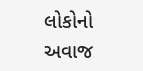લોકોનો અવાજ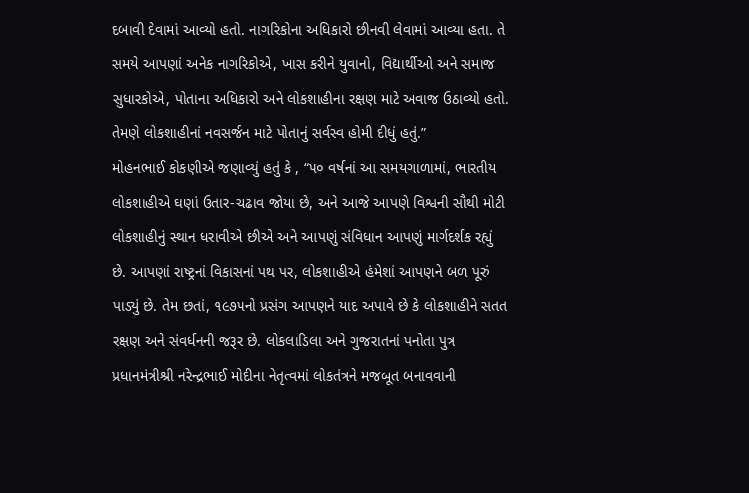દબાવી દેવામાં આવ્યો હતો. નાગરિકોના અધિકારો છીનવી લેવામાં આવ્યા હતા. તે સમયે આપણાં અનેક નાગરિકોએ, ખાસ કરીને યુવાનો, વિદ્યાર્થીઓ અને સમાજ સુધારકોએ, પોતાના અધિકારો અને લોકશાહીના રક્ષણ માટે અવાજ ઉઠાવ્યો હતો. તેમણે લોકશાહીનાં નવસર્જન માટે પોતાનું સર્વસ્વ હોમી દીધું હતું.”
મોહનભાઈ કોકણીએ જણાવ્યું હતું કે , “૫૦ વર્ષનાં આ સમયગાળામાં, ભારતીય લોકશાહીએ ઘણાં ઉતાર-ચઢાવ જોયા છે, અને આજે આપણે વિશ્વની સૌથી મોટી લોકશાહીનું સ્થાન ધરાવીએ છીએ અને આપણું સંવિધાન આપણું માર્ગદર્શક રહ્યું છે. આપણાં રાષ્ટ્રનાં વિકાસનાં પથ પર, લોકશાહીએ હંમેશાં આપણને બળ પૂરું પાડ્યું છે. તેમ છતાં, ૧૯૭૫નો પ્રસંગ આપણને યાદ અપાવે છે કે લોકશાહીને સતત રક્ષણ અને સંવર્ધનની જરૂર છે. લોકલાડિલા અને ગુજરાતનાં પનોતા પુત્ર પ્રધાનમંત્રીશ્રી નરેન્દ્રભાઈ મોદીના નેતૃત્વમાં લોકતંત્રને મજબૂત બનાવવાની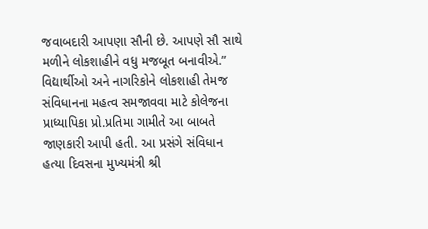જવાબદારી આપણા સૌની છે. આપણે સૌ સાથે મળીને લોકશાહીને વધુ મજબૂત બનાવીએ.”
વિદ્યાર્થીઓ અને નાગરિકોને લોકશાહી તેમજ સંવિધાનના મહત્વ સમજાવવા માટે કોલેજના પ્રાધ્યાપિકા પ્રો.પ્રતિમા ગામીતે આ બાબતે જાણકારી આપી હતી. આ પ્રસંગે સંવિધાન હત્યા દિવસના મુખ્યમંત્રી શ્રી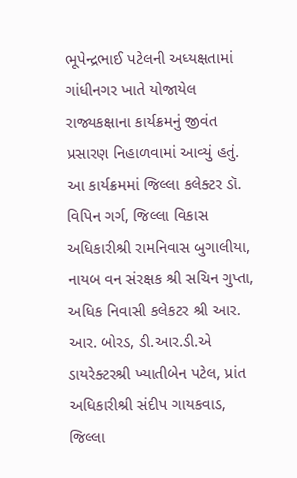ભૂપેન્દ્રભાઈ પટેલની અધ્યક્ષતામાં ગાંધીનગર ખાતે યોજાયેલ રાજ્યકક્ષાના કાર્યક્રમનું જીવંત પ્રસારણ નિહાળવામાં આવ્યું હતું.
આ કાર્યક્રમમાં જિલ્લા કલેક્ટર ડૉ. વિપિન ગર્ગ, જિલ્લા વિકાસ અધિકારીશ્રી રામનિવાસ બુગાલીયા, નાયબ વન સંરક્ષક શ્રી સચિન ગુપ્તા, અધિક નિવાસી કલેકટર શ્રી આર. આર. બોરડ, ડી.આર.ડી.એ ડાયરેક્ટરશ્રી ખ્યાતીબેન પટેલ, પ્રાંત અધિકારીશ્રી સંદીપ ગાયકવાડ, જિલ્લા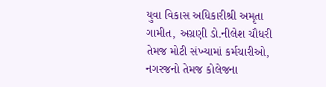યુવા વિકાસ અધિકારીશ્રી અમૃતા ગામીત, અગ્રણી ડો.નીલેશ ચૌધરી તેમજ મોટી સંખ્યામાં કર્મચારીઓ, નગરજનો તેમજ કોલેજના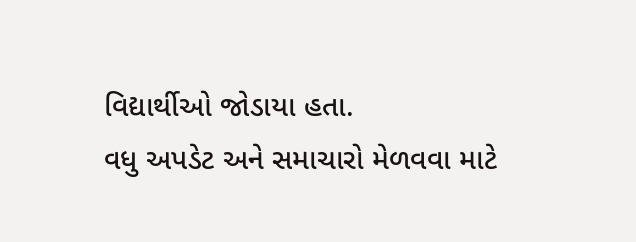વિદ્યાર્થીઓ જોડાયા હતા.
વધુ અપડેટ અને સમાચારો મેળવવા માટે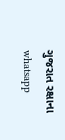ગુજરાત રક્ષાના whatsapp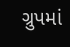ગ્રુપમાં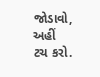જોડાવો, અહીં ટચ કરો.